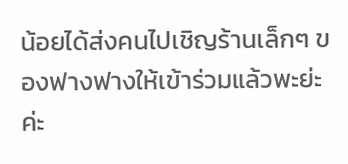น้อยได้ส่งคนไปเชิญร้านเล็กๆ ของฟางฟางให้เข้าร่วมแล้วพะย่ะค่ะ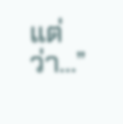แต่ว่า…”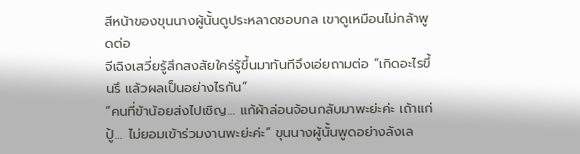สีหน้าของขุนนางผู้นั้นดูประหลาดชอบกล เขาดูเหมือนไม่กล้าพูดต่อ
จีเฉิงเสวี่ยรู้สึกสงสัยใคร่รู้ขึ้นมาทันทีจึงเอ่ยถามต่อ “เกิดอะไรขึ้นรึ แล้วผลเป็นอย่างไรกัน”
“คนที่ข้าน้อยส่งไปเชิญ… แก้ผ้าล่อนจ้อนกลับมาพะย่ะค่ะ เถ้าแก่ปู้… ไม่ยอมเข้าร่วมงานพะย่ะค่ะ” ขุนนางผู้นั้นพูดอย่างลังเล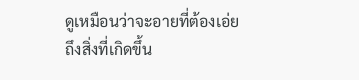ดูเหมือนว่าจะอายที่ต้องเอ่ยถึงสิ่งที่เกิดขึ้น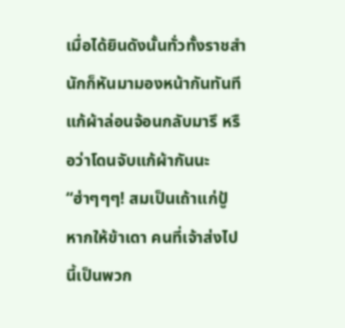เมื่อได้ยินดังนั้นทั่วทั้งราชสำนักก็หันมามองหน้ากันทันที แก้ผ้าล่อนจ้อนกลับมารึ หรือว่าโดนจับแก้ผ้ากันนะ
“ฮ่าๆๆๆ! สมเป็นเถ้าแก่ปู้ หากให้ข้าเดา คนที่เจ้าส่งไปนี้เป็นพวก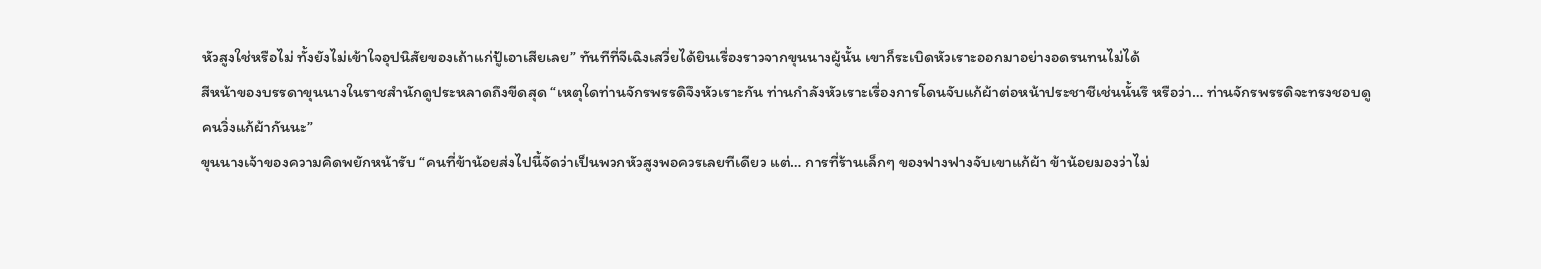หัวสูงใช่หรือไม่ ทั้งยังไม่เข้าใจอุปนิสัยของเถ้าแก่ปู้เอาเสียเลย” ทันทีที่จีเฉิงเสวี่ยได้ยินเรื่องราวจากขุนนางผู้นั้น เขาก็ระเบิดหัวเราะออกมาอย่างอดรนทนไม่ได้
สีหน้าของบรรดาขุนนางในราชสำนักดูประหลาดถึงขีดสุด “เหตุใดท่านจักรพรรดิจึงหัวเราะกัน ท่านกำลังหัวเราะเรื่องการโดนจับแก้ผ้าต่อหน้าประชาชีเช่นนั้นรึ หรือว่า… ท่านจักรพรรดิจะทรงชอบดูคนวิ่งแก้ผ้ากันนะ”
ขุนนางเจ้าของความคิดพยักหน้ารับ “คนที่ข้าน้อยส่งไปนี้จัดว่าเป็นพวกหัวสูงพอควรเลยทีเดียว แต่… การที่ร้านเล็กๆ ของฟางฟางจับเขาแก้ผ้า ข้าน้อยมองว่าไม่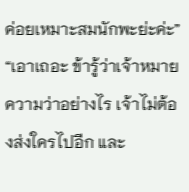ค่อยเหมาะสมนักพะย่ะค่ะ”
“เอาเถอะ ข้ารู้ว่าเจ้าหมายความว่าอย่างไร เจ้าไม่ต้องส่งใครไปอีก และ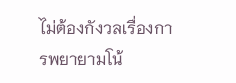ไม่ต้องกังวลเรื่องการพยายามโน้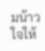มน้าวใจให้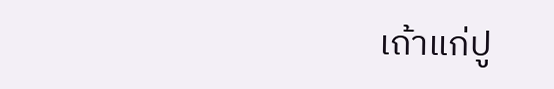เถ้าแก่ปู